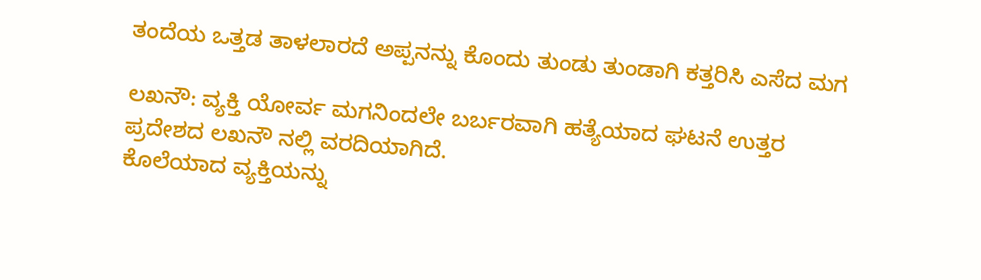ತಂದೆಯ ಒತ್ತಡ ತಾಳಲಾರದೆ ಅಪ್ಪನನ್ನು ಕೊಂದು ತುಂಡು ತುಂಡಾಗಿ ಕತ್ತರಿಸಿ ಎಸೆದ ಮಗ

ಲಖನೌ: ವ್ಯಕ್ತಿ ಯೋರ್ವ ಮಗನಿಂದಲೇ ಬರ್ಬರವಾಗಿ ಹತ್ಯೆಯಾದ ಘಟನೆ ಉತ್ತರ ಪ್ರದೇಶದ ಲಖನೌ ನಲ್ಲಿ ವರದಿಯಾಗಿದೆ.
ಕೊಲೆಯಾದ ವ್ಯಕ್ತಿಯನ್ನು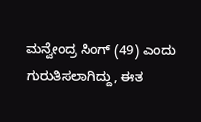ಮನ್ವೇಂದ್ರ ಸಿಂಗ್ (49) ಎಂದು ಗುರುತಿಸಲಾಗಿದ್ದು, ಈತ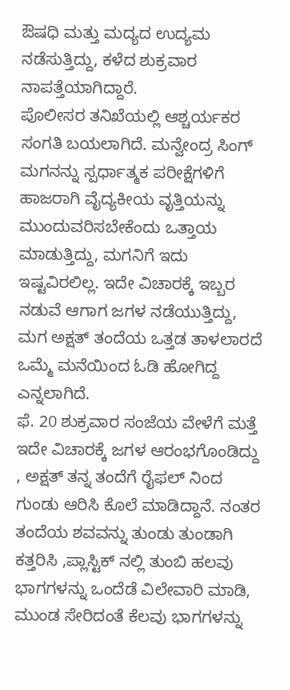ಔಷಧಿ ಮತ್ತು ಮದ್ಯದ ಉದ್ಯಮ ನಡೆಸುತ್ತಿದ್ದು, ಕಳೆದ ಶುಕ್ರವಾರ ನಾಪತ್ತೆಯಾಗಿದ್ದಾರೆ.
ಪೊಲೀಸರ ತನಿಖೆಯಲ್ಲಿ ಆಶ್ಚರ್ಯಕರ ಸಂಗತಿ ಬಯಲಾಗಿದೆ. ಮನ್ವೇಂದ್ರ ಸಿಂಗ್ ಮಗನನ್ನು ಸ್ಪರ್ಧಾತ್ಮಕ ಪರೀಕ್ಷೆಗಳಿಗೆ ಹಾಜರಾಗಿ ವೈದ್ಯಕೀಯ ವೃತ್ತಿಯನ್ನು ಮುಂದುವರಿಸಬೇಕೆಂದು ಒತ್ತಾಯ ಮಾಡುತ್ತಿದ್ದು, ಮಗನಿಗೆ ಇದು ಇಷ್ಟವಿರಲಿಲ್ಲ. ಇದೇ ವಿಚಾರಕ್ಕೆ ಇಬ್ಬರ ನಡುವೆ ಆಗಾಗ ಜಗಳ ನಡೆಯುತ್ತಿದ್ದು, ಮಗ ಅಕ್ಷತ್ ತಂದೆಯ ಒತ್ತಡ ತಾಳಲಾರದೆ ಒಮ್ಮೆ ಮನೆಯಿಂದ ಓಡಿ ಹೋಗಿದ್ದ ಎನ್ನಲಾಗಿದೆ.
ಫೆ. 20 ಶುಕ್ರವಾರ ಸಂಜೆಯ ವೇಳೆಗೆ ಮತ್ತೆ ಇದೇ ವಿಚಾರಕ್ಕೆ ಜಗಳ ಆರಂಭಗೊಂಡಿದ್ದು , ಅಕ್ಷತ್ ತನ್ನ ತಂದೆಗೆ ರೈಫಲ್ ನಿಂದ ಗುಂಡು ಆರಿಸಿ ಕೊಲೆ ಮಾಡಿದ್ದಾನೆ. ನಂತರ ತಂದೆಯ ಶವವನ್ನು ತುಂಡು ತುಂಡಾಗಿ ಕತ್ತರಿಸಿ ,ಪ್ಲಾಸ್ಟಿಕ್ ನಲ್ಲಿ ತುಂಬಿ ಹಲವು ಭಾಗಗಳನ್ನು ಒಂದೆಡೆ ವಿಲೇವಾರಿ ಮಾಡಿ, ಮುಂಡ ಸೇರಿದಂತೆ ಕೆಲವು ಭಾಗಗಳನ್ನು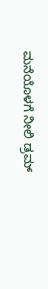ಮನೆಯೊಳಗೆ ನೀಲಿ ಡ್ರಮ್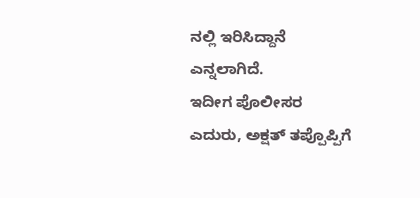ನಲ್ಲಿ ಇರಿಸಿದ್ದಾನೆ ಎನ್ನಲಾಗಿದೆ.
ಇದೀಗ ಪೊಲೀಸರ ಎದುರು, ಅಕ್ಷತ್ ತಪ್ಪೊಪ್ಪಿಗೆ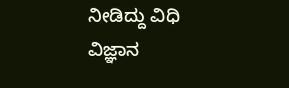ನೀಡಿದ್ದು ವಿಧಿ ವಿಜ್ಞಾನ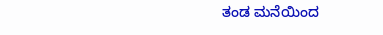ತಂಡ ಮನೆಯಿಂದ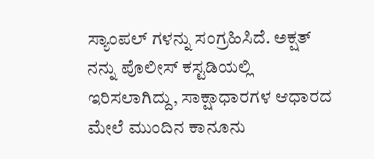ಸ್ಯಾಂಪಲ್ ಗಳನ್ನು ಸಂಗ್ರಹಿಸಿದೆ. ಅಕ್ಷತ್ ನನ್ನು ಪೊಲೀಸ್ ಕಸ್ಟಡಿಯಲ್ಲಿ ಇರಿಸಲಾಗಿದ್ದು, ಸಾಕ್ಷಾಧಾರಗಳ ಆಧಾರದ ಮೇಲೆ ಮುಂದಿನ ಕಾನೂನು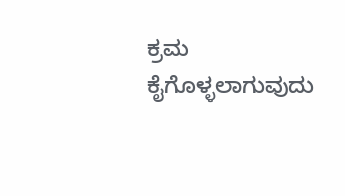ಕ್ರಮ ಕೈಗೊಳ್ಳಲಾಗುವುದು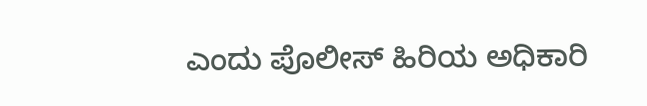ಎಂದು ಪೊಲೀಸ್ ಹಿರಿಯ ಅಧಿಕಾರಿ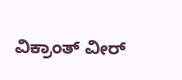ವಿಕ್ರಾಂತ್ ವೀರ್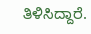ತಿಳಿಸಿದ್ದಾರೆ.